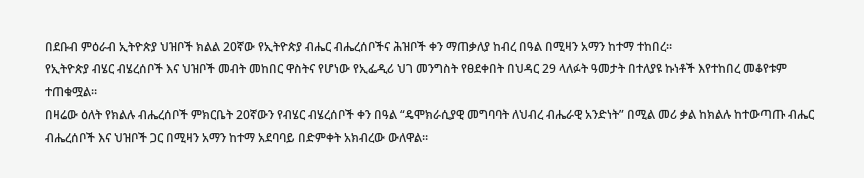በደቡብ ምዕራብ ኢትዮጵያ ህዝቦች ክልል 20ኛው የኢትዮጵያ ብሔር ብሔረሰቦችና ሕዝቦች ቀን ማጠቃለያ ከብረ በዓል በሚዛን አማን ከተማ ተከበረ።
የኢትዮጵያ ብሄር ብሄረሰቦች እና ህዝቦች መብት መከበር ዋስትና የሆነው የኢፌዲሪ ህገ መንግስት የፀደቀበት በህዳር 29 ላለፉት ዓመታት በተለያዩ ኩነቶች እየተከበረ መቆየቱም ተጠቁሟል።
በዛሬው ዕለት የክልሉ ብሔረሰቦች ምክርቤት 20ኛውን የብሄር ብሄረሰቦች ቀን በዓል “ዴሞክራሲያዊ መግባባት ለህብረ ብሔራዊ አንድነት” በሚል መሪ ቃል ከክልሉ ከተውጣጡ ብሔር ብሔረሰቦች እና ህዝቦች ጋር በሚዛን አማን ከተማ አደባባይ በድምቀት አክብረው ውለዋል።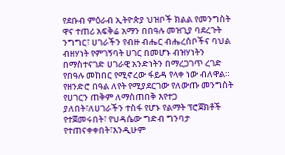የደቡብ ምዕራብ ኢትዮጵያ ህዝቦች ክልል የመንግስት ዋና ተጠሪ አፍቅሬ አማን በበዓሉ መዝጊያ ባደረጉት ንግግር፣ ሀገራችን የብዙ ብሔር ብሔረሰቦችና ባህል ብዘሃነት የምገኝባት ሀገር በመሆኑ ብዝሃነትን በማስተናገድ ሀገራዊ አንድነትን በማረጋገጥ ረገድ የበዓሉ መከበር የሚኖረው ፋይዳ የላቀ ነው ብለዋል።
የዘንድሮ በዓል ለየት የሚያደርገው የለውጡ መንግስት የሀገርን ጠቅም ለማስጠበቅ እየተጋ ያለበት፣ለሀገራችን ተስፋ የሆኑ የልማት ፕሮጀክቶች የተጀመሩበት፣ የህዳሴው ግድብ ግንባታ የተጠናቀቀበት፣እንዲሁም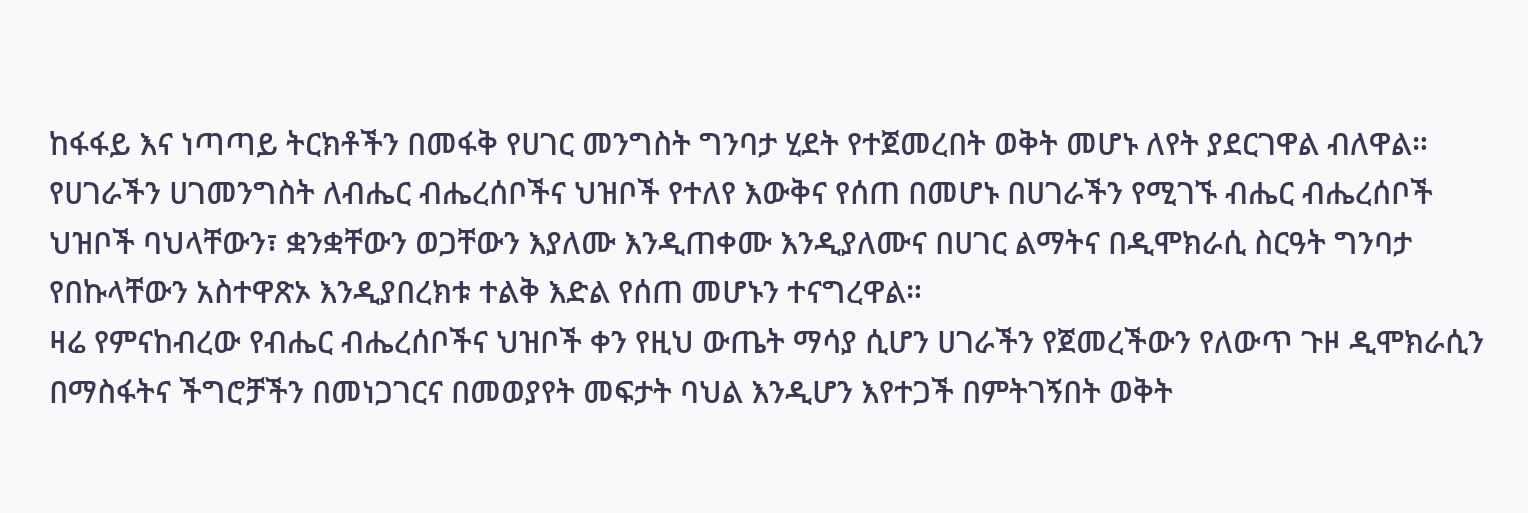ከፋፋይ እና ነጣጣይ ትርክቶችን በመፋቅ የሀገር መንግስት ግንባታ ሂደት የተጀመረበት ወቅት መሆኑ ለየት ያደርገዋል ብለዋል።
የሀገራችን ሀገመንግስት ለብሔር ብሔረሰቦችና ህዝቦች የተለየ እውቅና የሰጠ በመሆኑ በሀገራችን የሚገኙ ብሔር ብሔረሰቦች ህዝቦች ባህላቸውን፣ ቋንቋቸውን ወጋቸውን እያለሙ እንዲጠቀሙ እንዲያለሙና በሀገር ልማትና በዲሞክራሲ ስርዓት ግንባታ የበኩላቸውን አስተዋጽኦ እንዲያበረክቱ ተልቅ እድል የሰጠ መሆኑን ተናግረዋል።
ዛሬ የምናከብረው የብሔር ብሔረሰቦችና ህዝቦች ቀን የዚህ ውጤት ማሳያ ሲሆን ሀገራችን የጀመረችውን የለውጥ ጉዞ ዲሞክራሲን በማስፋትና ችግሮቻችን በመነጋገርና በመወያየት መፍታት ባህል እንዲሆን እየተጋች በምትገኝበት ወቅት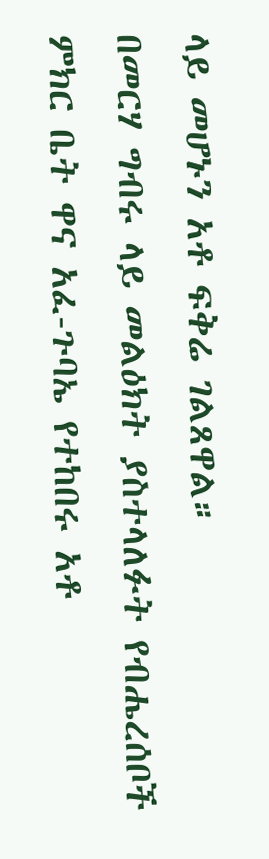ላይ መሆኑን አቶ ፍቅሬ ገልጸዋል።
በመርሃ ግብሩ ላይ መልዕክት ያስተላለፉት የብሔረሰቦች ምክር ቤት ዋና አፈ-ጉባኤ የተከበሩ አቶ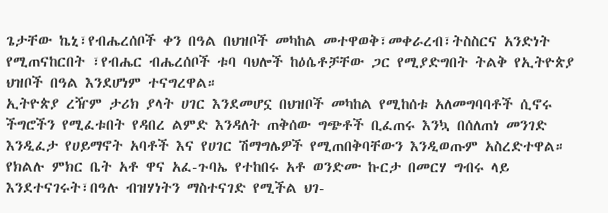ጌታቸው ኬኒ፣የብሔረሰቦች ቀን በዓል በህዝቦች መካከል መተዋወቅ፣መቀራረብ፣ትስስርና አንድነት የሚጠናከርበት ፣የብሔር ብሔረሰቦች ቱባ ባህሎች ከዕሴቶቻቸው ጋር የሚያድግበት ትልቅ የኢትዮጵያ ህዝቦች በዓል እንደሆነም ተናግረዋል።
ኢትዮጵያ ረዥም ታሪክ ያላት ሀገር እንደመሆኗ በህዝቦች መካከል የሚከሰቱ አለመግባባቶች ሲኖሩ ችግሮችን የሚፈቱበት የዳበረ ልምድ እንዳለት ጠቅሰው ግጭቶች ቢፈጠሩ እንኳ በሰለጠነ መንገድ እንዲፈታ የሀይማኖት አባቶች እና የሀገር ሽማግሌዎች የሚጠበቅባቸውን እንዲወጡም አስረድተዋል።
የክልሉ ምክር ቤት አቶ ዋና አፈ-ጉባኤ የተከበሩ አቶ ወንድሙ ኩርታ በመርሃ ግብሩ ላይ እንደተናገሩት፣በዓሉ ብዝሃነትን ማስተናገድ የሚችል ህገ-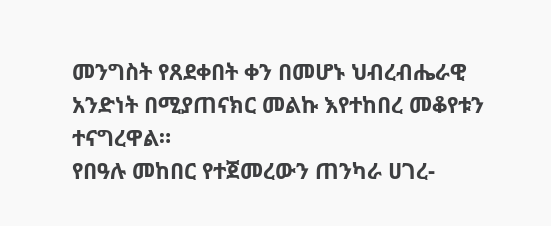መንግስት የጸደቀበት ቀን በመሆኑ ህብረብሔራዊ አንድነት በሚያጠናክር መልኩ እየተከበረ መቆየቱን ተናግረዋል።
የበዓሉ መከበር የተጀመረውን ጠንካራ ሀገረ-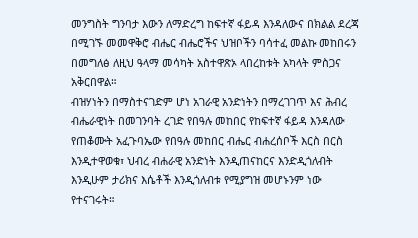መንግስት ግንባታ እውን ለማድረግ ከፍተኛ ፋይዳ እንዳለውና በክልል ደረጃ በሚገኙ መመዋቅሮ ብሔር ብሔሮችና ህዝቦችን ባሳተፈ መልኩ መከበሩን በመግለፅ ለዚህ ዓላማ መሳካት አስተዋጽኦ ላበረከቱት አካላት ምስጋና አቅርበዋል።
ብዝሃነትን በማስተናገድም ሆነ አገራዊ አንድነትን በማረገገጥ እና ሕብረ ብሔራዊነት በመገንባት ረገድ የበዓሉ መከበር የከፍተኛ ፋይዳ እንዳለው የጠቆሙት አፈጉባኤው የበዓሉ መከበር ብሔር ብሐረሰቦች እርስ በርስ እንዲተዋወቁ፣ ህብረ ብሐራዊ አንድነት እንዲጠናከርና እንድዲጎለብት እንዲሁም ታሪክና እሴቶች እንዲጎለብቱ የሚያግዝ መሆኑንም ነው የተናገሩት።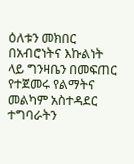ዕለቱን መክበር በአብሮነትና እኩልነት ላይ ግንዛቤን በመፍጠር የተጀመሩ የልማትና መልካም አስተዳደር ተግባራትን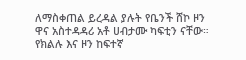ለማስቀጠል ይረዳል ያሉት የቤንች ሸኮ ዞን ዋና አስተዳዳሪ አቶ ሀብታሙ ካፍቲን ናቸው።
የክልሉ እና ዞን ከፍተኛ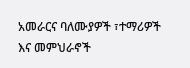አመራርና ባለሙያዎች ፣ተማሪዎች እና መምህራኖች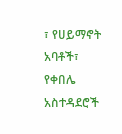፣ የሀይማኖት አባቶች፣ የቀበሌ አስተዳደሮች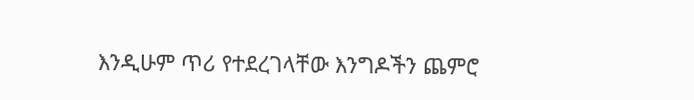እንዲሁም ጥሪ የተደረገላቸው እንግዶችን ጨምሮ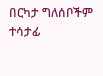በርካታ ግለሰቦችም ተሳታፊ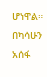ሆነዋል።
በካሳሁን አሰፋ